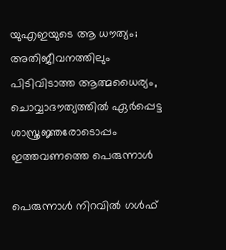യുഎഇയുടെ ആ ധൗത്യം; അതിജീവനത്തിലും പിടിവിടാത്ത ആത്മധൈര്യം, ചൊവ്വാദൗത്യത്തിൽ ഏർപ്പെട്ട ശാസ്ത്രജ്ഞരോടൊപ്പം ഇത്തവണത്തെ പെരുന്നാൾ

പെരുന്നാൾ നിറവിൽ ഗൾഫ്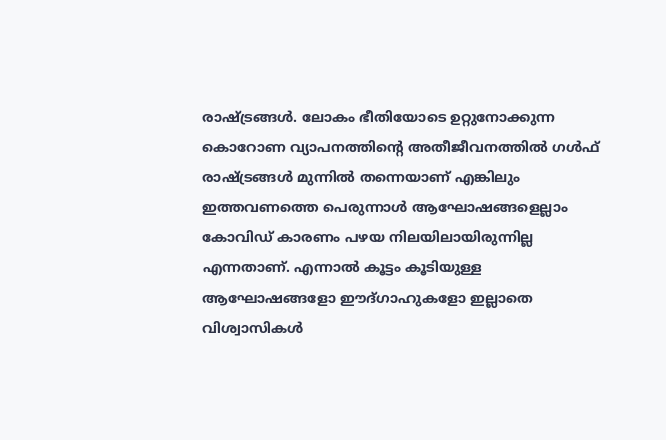രാഷ്ട്രങ്ങൾ. ലോകം ഭീതിയോടെ ഉറ്റുനോക്കുന്ന കൊറോണ വ്യാപനത്തിന്റെ അതീജീവനത്തിൽ ഗൾഫ് രാഷ്ട്രങ്ങൾ മുന്നിൽ തന്നെയാണ് എങ്കിലും ഇത്തവണത്തെ പെരുന്നാൾ ആഘോഷങ്ങളെല്ലാം കോവിഡ് കാരണം പഴയ നിലയിലായിരുന്നില്ല എന്നതാണ്. എന്നാൽ കൂട്ടം കൂടിയുള്ള ആഘോഷങ്ങളോ ഈദ്ഗാഹുകളോ ഇല്ലാതെ വിശ്വാസികൾ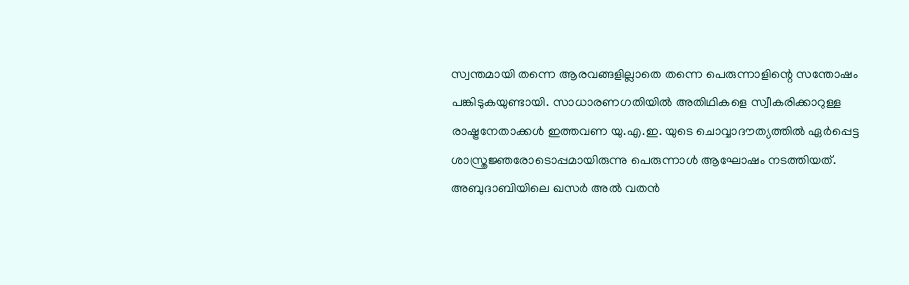സ്വന്തമായി തന്നെ ആരവങ്ങളില്ലാതെ തന്നെ പെരുന്നാളിന്റെ സന്തോഷം പങ്കിടുകയുണ്ടായി. സാധാരണഗതിയിൽ അതിഥികളെ സ്വീകരിക്കാറുള്ള രാഷ്ട്രനേതാക്കൾ ഇത്തവണ യു.എ.ഇ. യുടെ ചൊവ്വാദൗത്യത്തിൽ ഏർപ്പെട്ട ശാസ്ത്രജ്ഞരോടൊപ്പമായിരുന്നു പെരുന്നാൾ ആഘോഷം നടത്തിയത്.
അബുദാബിയിലെ ഖസർ അൽ വതൻ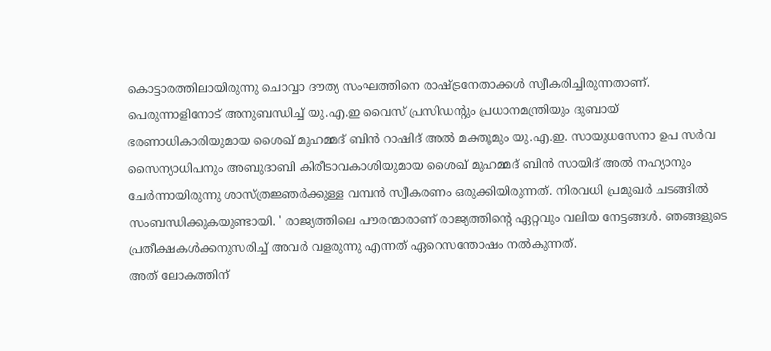കൊട്ടാരത്തിലായിരുന്നു ചൊവ്വാ ദൗത്യ സംഘത്തിനെ രാഷ്ട്രനേതാക്കൾ സ്വീകരിച്ചിരുന്നതാണ്. പെരുന്നാളിനോട് അനുബന്ധിച്ച് യു.എ.ഇ വൈസ് പ്രസിഡന്റും പ്രധാനമന്ത്രിയും ദുബായ് ഭരണാധികാരിയുമായ ശൈഖ് മുഹമ്മദ് ബിൻ റാഷിദ് അൽ മക്തൂമും യു.എ.ഇ. സായുധസേനാ ഉപ സർവ സൈന്യാധിപനും അബുദാബി കിരീടാവകാശിയുമായ ശൈഖ് മുഹമ്മദ് ബിൻ സായിദ് അൽ നഹ്യാനും ചേർന്നായിരുന്നു ശാസ്ത്രജ്ഞർക്കുള്ള വമ്പൻ സ്വീകരണം ഒരുക്കിയിരുന്നത്. നിരവധി പ്രമുഖർ ചടങ്ങിൽ സംബന്ധിക്കുകയുണ്ടായി. ' രാജ്യത്തിലെ പൗരന്മാരാണ് രാജ്യത്തിന്റെ ഏറ്റവും വലിയ നേട്ടങ്ങൾ. ഞങ്ങളുടെ പ്രതീക്ഷകൾക്കനുസരിച്ച് അവർ വളരുന്നു എന്നത് ഏറെസന്തോഷം നൽകുന്നത്.
അത് ലോകത്തിന്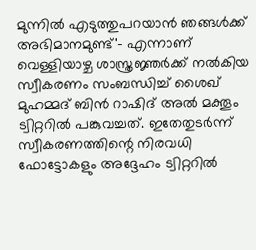മുന്നിൽ എടുത്തുപറയാൻ ഞങ്ങൾക്ക് അഭിമാനമുണ്ട്'- എന്നാണ് വെള്ളിയാഴ്ച ശാസ്ത്രജ്ഞർക്ക് നൽകിയ സ്വീകരണം സംബന്ധിച്ച് ശൈഖ് മുഹമ്മദ് ബിൻ റാഷിദ് അൽ മക്തൂം ട്വിറ്ററിൽ പങ്കുവച്ചത്. ഇതേതുടർന്ന് സ്വീകരണത്തിന്റെ നിരവധി ഫോട്ടോകളും അദ്ദേഹം ട്വിറ്ററിൽ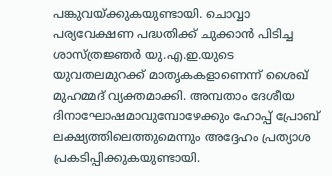പങ്കുവയ്ക്കുകയുണ്ടായി. ചൊവ്വാ പര്യവേക്ഷണ പദ്ധതിക്ക് ചുക്കാൻ പിടിച്ച ശാസ്ത്രജ്ഞർ യു.എ.ഇ.യുടെ യുവതലമുറക്ക് മാതൃകകളാണെന്ന് ശൈഖ് മുഹമ്മദ് വ്യക്തമാക്കി. അമ്പതാം ദേശീയ ദിനാഘോഷമാവുമ്പോഴേക്കും ഹോപ്പ് പ്രോബ് ലക്ഷ്യത്തിലെത്തുമെന്നും അദ്ദേഹം പ്രത്യാശ പ്രകടിപ്പിക്കുകയുണ്ടായി.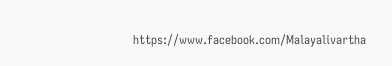https://www.facebook.com/Malayalivartha